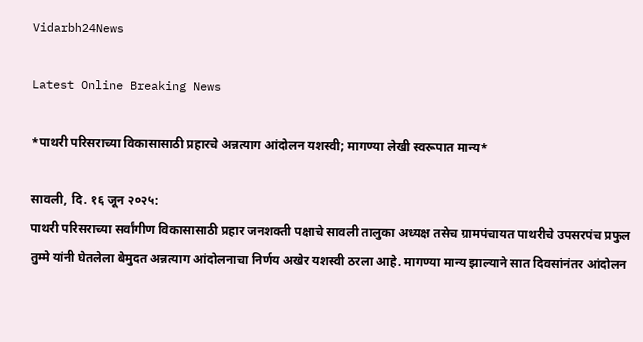Vidarbh24News

Latest Online Breaking News

*पाथरी परिसराच्या विकासासाठी प्रहारचे अन्नत्याग आंदोलन यशस्वी; मागण्या लेखी स्वरूपात मान्य*

सावली, दि. १६ जून २०२५:
पाथरी परिसराच्या सर्वांगीण विकासासाठी प्रहार जनशक्ती पक्षाचे सावली तालुका अध्यक्ष तसेच ग्रामपंचायत पाथरीचे उपसरपंच प्रफुल तुम्मे यांनी घेतलेला बेमुदत अन्नत्याग आंदोलनाचा निर्णय अखेर यशस्वी ठरला आहे. मागण्या मान्य झाल्याने सात दिवसांनंतर आंदोलन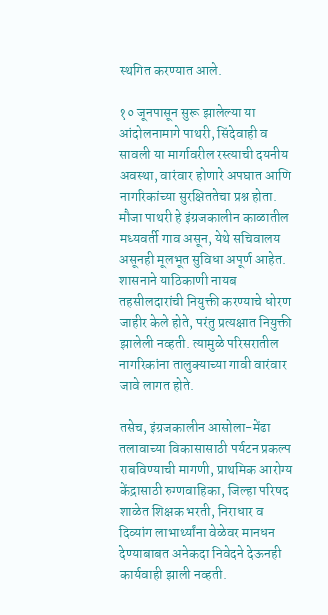स्थगित करण्यात आले.

१० जूनपासून सुरू झालेल्या या आंदोलनामागे पाथरी, सिंदेवाही व सावली या मार्गावरील रस्त्याची दयनीय अवस्था, वारंवार होणारे अपघात आणि नागरिकांच्या सुरक्षिततेचा प्रश्न होता. मौजा पाथरी हे इंग्रजकालीन काळातील मध्यवर्ती गाव असून, येथे सचिवालय असूनही मूलभूत सुविधा अपूर्ण आहेत. शासनाने याठिकाणी नायब तहसीलदारांची नियुक्ती करण्याचे धोरण जाहीर केले होते, परंतु प्रत्यक्षात नियुक्ती झालेली नव्हती. त्यामुळे परिसरातील नागरिकांना तालुक्याच्या गावी वारंवार जावे लागत होते.

तसेच, इंग्रजकालीन आसोला-मेंढा तलावाच्या विकासासाठी पर्यटन प्रकल्प राबविण्याची मागणी, प्राथमिक आरोग्य केंद्रासाठी रुग्णवाहिका, जिल्हा परिषद शाळेत शिक्षक भरती, निराधार व दिव्यांग लाभार्थ्यांना वेळेवर मानधन देण्याबाबत अनेकदा निवेदने देऊनही कार्यवाही झाली नव्हती.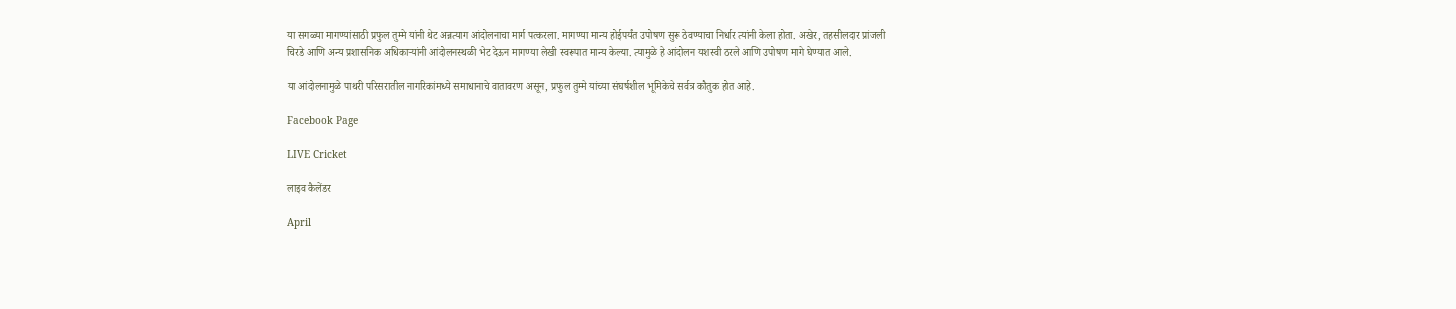या सगळ्या मागण्यांसाठी प्रफुल तुम्मे यांनी थेट अन्नत्याग आंदोलनाचा मार्ग पत्करला. मागण्या मान्य होईपर्यंत उपोषण सुरू ठेवण्याचा निर्धार त्यांनी केला होता. अखेर, तहसीलदार प्रांजली चिरडे आणि अन्य प्रशासनिक अधिकाऱ्यांनी आंदोलनस्थळी भेट देऊन मागण्या लेखी स्वरूपात मान्य केल्या. त्यामुळे हे आंदोलन यशस्वी ठरले आणि उपोषण मागे घेण्यात आले.

या आंदोलनामुळे पाथरी परिसरातील नागरिकांमध्ये समाधानाचे वातावरण असून, प्रफुल तुम्मे यांच्या संघर्षशील भूमिकेचे सर्वत्र कौतुक होत आहे.

Facebook Page

LIVE Cricket

लाइव कैलेंडर

April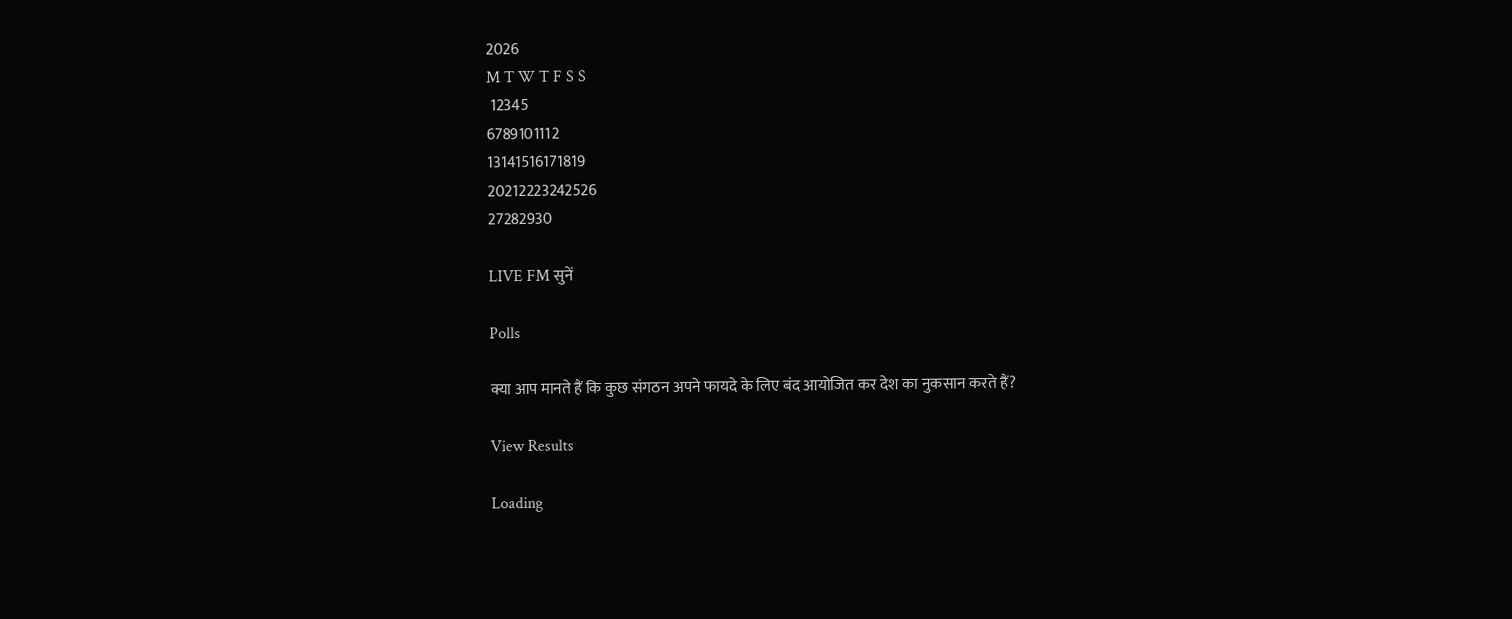2026
M T W T F S S
 12345
6789101112
13141516171819
20212223242526
27282930

LIVE FM सुनें

Polls

क्या आप मानते हैं कि कुछ संगठन अपने फायदे के लिए बंद आयोजित कर देश का नुकसान करते हैं?

View Results

Loading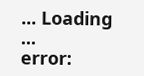... Loading ...
error: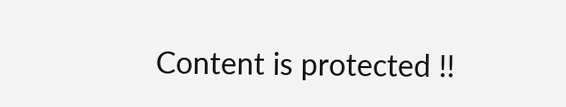Content is protected !!